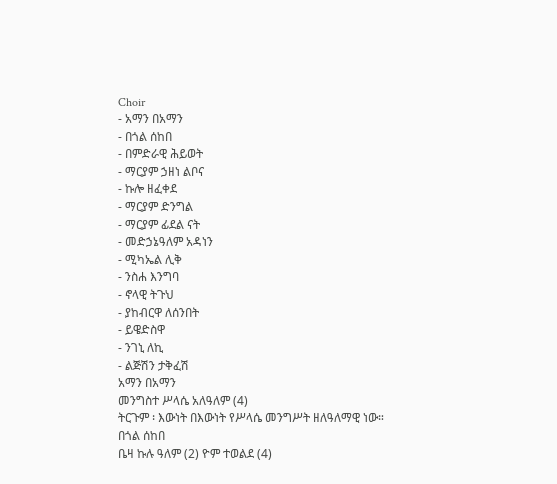Choir
- አማን በአማን
- በጎል ሰከበ
- በምድራዊ ሕይወት
- ማርያም ኃዘነ ልቦና
- ኩሎ ዘፈቀደ
- ማርያም ድንግል
- ማርያም ፊደል ናት
- መድኃኔዓለም አዳነን
- ሚካኤል ሊቅ
- ንስሐ እንግባ
- ኖላዊ ትጉህ
- ያከብርዋ ለሰንበት
- ይዌድስዋ
- ንገኒ ለኪ
- ልጅሽን ታቅፈሽ
አማን በአማን
መንግስተ ሥላሴ አለዓለም (4)
ትርጉም ፡ እውነት በእውነት የሥላሴ መንግሥት ዘለዓለማዊ ነው።
በጎል ሰከበ
ቤዛ ኩሉ ዓለም (2) ዮም ተወልደ (4)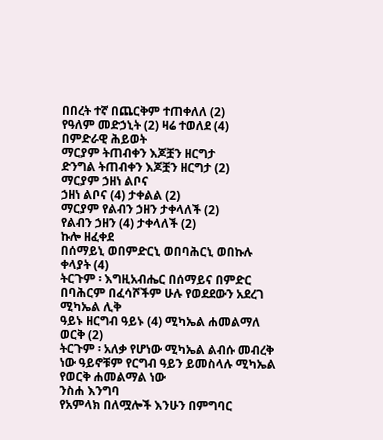በበረት ተኛ በጨርቅም ተጠቀለለ (2)
የዓለም መድኃኒት (2) ዛሬ ተወለደ (4)
በምድራዊ ሕይወት
ማርያም ትጠብቀን እጆቿን ዘርግታ
ድንግል ትጠብቀን እጆቿን ዘርግታ (2)
ማርያም ኃዘነ ልቦና
ኃዘነ ልቦና (4) ታቀልል (2)
ማርያም የልብን ኃዘን ታቀላለች (2)
የልብን ኃዘን (4) ታቀላለች (2)
ኩሎ ዘፈቀደ
በሰማይኒ ወበምድርኒ ወበባሕርኒ ወበኩሉ ቀላያት (4)
ትርጉም ፡ እግዚአብሔር በሰማይና በምድር
በባሕርም በፈሳሾችም ሁሉ የወደደውን አደረገ
ሚካኤል ሊቅ
ዓይኑ ዘርግብ ዓይኑ (4) ሚካኤል ሐመልማለ ወርቅ (2)
ትርጉም ፡ አለቃ የሆነው ሚካኤል ልብሱ መብረቅ ነው ዓይኖቹም የርግብ ዓይን ይመስላሉ ሚካኤል የወርቅ ሐመልማል ነው
ንስሐ እንግባ
የአምላክ በለሟሎች እንሁን በምግባር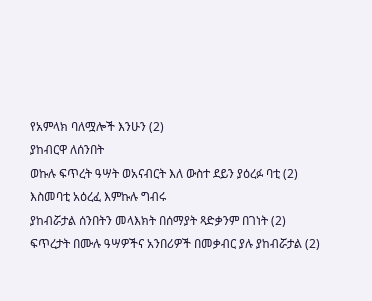የአምላክ ባለሟሎች እንሁን (2)
ያከብርዋ ለሰንበት
ወኩሉ ፍጥረት ዓሣት ወአናብርት እለ ውስተ ደይን ያዕረፉ ባቲ (2)
እስመባቲ አዕረፈ እምኩሉ ግብሩ
ያከብሯታል ሰንበትን መላእክት በሰማያት ጻድቃንም በገነት (2)
ፍጥረታት በሙሉ ዓሣዎችና አንበሪዎች በመቃብር ያሉ ያከብሯታል (2)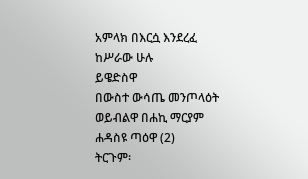አምላክ በእርሷ እንደረፈ ከሥራው ሁሉ
ይዌድስዋ
በውስተ ውሳጤ መንጦላዕት ወይብልዋ በሐኪ ማርያም ሐዳስዩ ጣዕዋ (2)
ትርጉም፡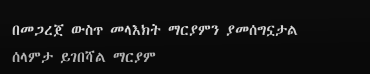በመጋረጀ ውስጥ መላእክት ማርያምን ያመሰግኗታል ሰላምታ ይገበሻል ማርያም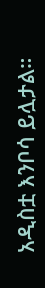አዲስቷ እንቦሳ ይሏታል።